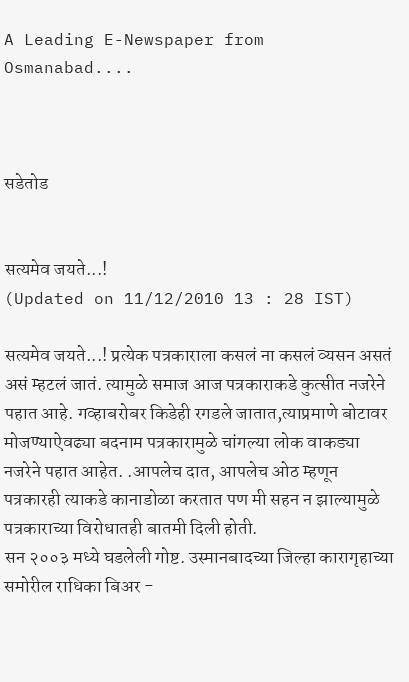A Leading E-Newspaper from Osmanabad....



सडेतोड


सत्यमेव जयते...!
(Updated on 11/12/2010 13 : 28 IST)

सत्यमेव जयते...! प्रत्येक पत्रकाराला कसलं ना कसलं व्यसन असतं असं म्हटलं जातं. त्यामुळे समाज आज पत्रकाराकडे कुत्सीत नजरेने पहात आहे. गव्हाबरोबर किडेही रगडले जातात,त्याप्रमाणे बोटावर मोजण्याऐवढ्या बदनाम पत्रकारामुळे चांगल्या लोक वाकड्या नजरेने पहात आहेत. .आपलेच दात, आपलेच ओठ म्हणून पत्रकारही त्याकडे कानाडोळा करतात पण मी सहन न झाल्यामुळे पत्रकाराच्या विरोधातही बातमी दिली होती.
सन २००३ मध्ये घडलेली गोष्ट. उस्मानबादच्या जिल्हा कारागृहाच्या समोरील राधिका बिअर -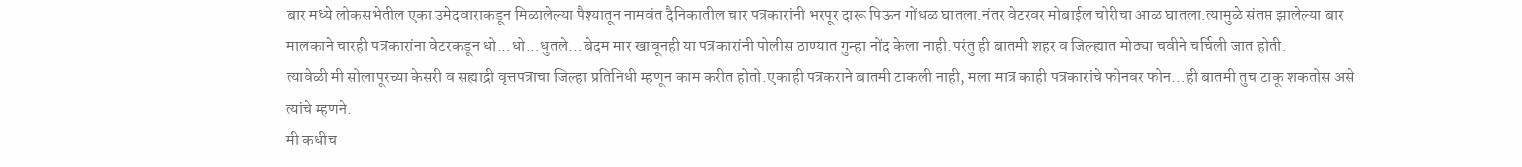बार मध्ये लोकसभेतील एका उमेदवाराकडून मिळालेल्या पैश्यातून नामवंत दैनिकातील चार पत्रकारांनी भरपूर दारू पिऊन गोंधळ घातला.नंतर वेटरवर मोबाईल चोरीचा आळ घातला.त्यामुळे संतप्त झालेल्या बार मालकाने चारही पत्रकारांना वेटरकडून धो...धो...धुतले...बेदम मार खावूनही या पत्रकारांनी पोलीस ठाण्यात गुन्हा नोंद केला नाही.परंतु ही बातमी शहर व जिल्ह्यात मोठ्या चवीने चर्चिली जात होती.
त्यावेळी मी सोलापूरच्या केसरी व सह्याद्री वृत्तपत्राचा जिल्हा प्रतिनिधी म्हणून काम करीत होतो.एकाही पत्रकराने बातमी टाकली नाही, मला मात्र काही पत्रकारांचे फोनवर फोन...ही बातमी तुच टाकू शकतोस असे त्यांचे म्हणने.
मी कधीच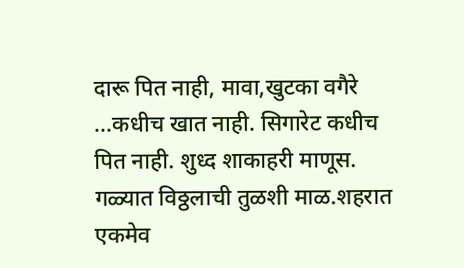दारू पित नाही, मावा,खुटका वगैरे ...कधीच खात नाही. सिगारेट कधीच पित नाही. शुध्द शाकाहरी माणूस. गळ्यात विठ्ठलाची तुळशी माळ.शहरात एकमेव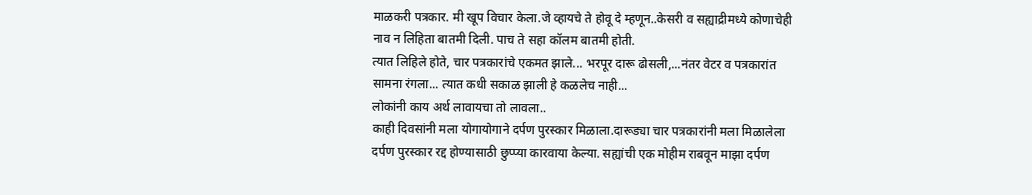माळकरी पत्रकार. मी खूप विचार केला.जे व्हायचे ते होवू दे म्हणून..केसरी व सह्याद्रीमध्ये कोणाचेही नाव न लिहिता बातमी दिली. पाच ते सहा कॉलम बातमी होती.
त्यात लिहिले होते, चार पत्रकारांचे एकमत झाले... भरपूर दारू ढोसली,...नंतर वेटर व पत्रकारांत सामना रंगला... त्यात कधी सकाळ झाली हे कळलेच नाही...
लोकांनी काय अर्थ लावायचा तो लावला..
काही दिवसांनी मला योगायोगाने दर्पण पुरस्कार मिळाला.दारूड्या चार पत्रकारांनी मला मिळालेला दर्पण पुरस्कार रद्द होण्यासाठी छुप्प्या कारवाया केल्या. सह्यांची एक मोहीम राबवून माझा दर्पण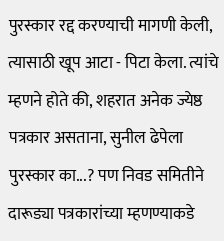पुरस्कार रद्द करण्याची मागणी केली, त्यासाठी खूप आटा - पिटा केला. त्यांचे म्हणने होते की, शहरात अनेक ज्येष्ठ पत्रकार असताना, सुनील ढेपेला पुरस्कार का...? पण निवड समितीने दारूड्या पत्रकारांच्या म्हणण्याकडे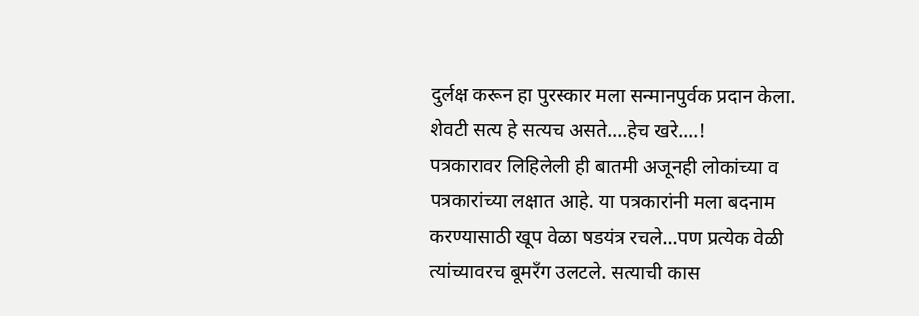दुर्लक्ष करून हा पुरस्कार मला सन्मानपुर्वक प्रदान केला.
शेवटी सत्य हे सत्यच असते....हेच खरे....!
पत्रकारावर लिहिलेली ही बातमी अजूनही लोकांच्या व पत्रकारांच्या लक्षात आहे. या पत्रकारांनी मला बदनाम करण्यासाठी खूप वेळा षडयंत्र रचले...पण प्रत्येक वेळी त्यांच्यावरच बूमरँग उलटले. सत्याची कास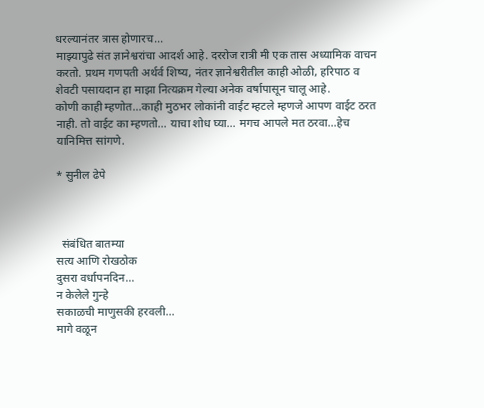धरल्यानंतर त्रास होणारच...
माझ्यापुढे संत ज्ञानेश्वरांचा आदर्श आहे. दररोज रात्री मी एक तास अध्यामिक वाचन करतो. प्रथम गणपती अर्थर्व शिष्य, नंतर ज्ञानेश्वरीतील काही ओळी, हरिपाठ व शेवटी पसायदान हा माझा नित्यक्रम गेल्या अनेक वर्षापासून चालू आहे.
कोणी काही म्हणोत...काही मुठभर लोकांनी वाईट म्हटले म्हणजे आपण वाईट ठरत नाही. तो वाईट का म्हणतो... याचा शोध घ्या... मगच आपले मत ठरवा...हेच यानिमित्त सांगणे.

* सुनील ढेपे



  संबंधित बातम्या
सत्य आणि रोखठोक
दुसरा वर्धापनदिन...
न केलेले गुन्हे
सकाळची माणुसकी हरवली...
मागे वळून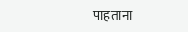पाहताना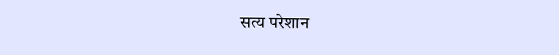सत्य परेशान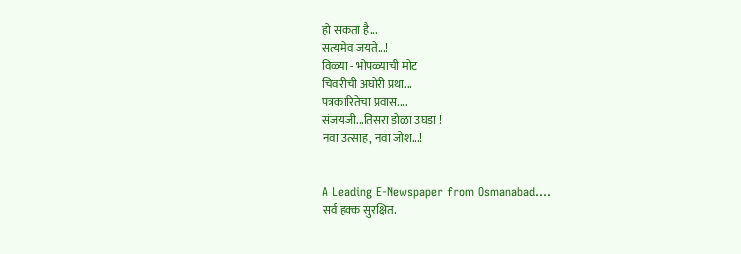हो सकता है...
सत्यमेव जयते...!
विळ्या - भोपळ्याची मोट
चिवरीची अघोरी प्रथा...
पत्रकारितेचा प्रवास....
संजयजी...तिसरा डोळा उघडा !
नवा उत्साह, नवा जोश...!


A Leading E-Newspaper from Osmanabad....
सर्व हक्क सुरक्षित.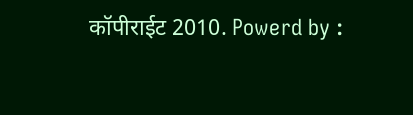कॉपीराईट 2010. Powerd by :